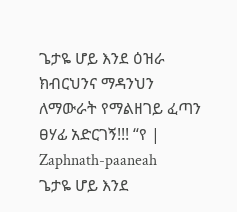ጌታዬ ሆይ እንደ ዕዝራ ክብርህንና ማዳንህን ለማውራት የማልዘገይ ፈጣን ፀሃፊ አድርገኝ!!! “የ | Zaphnath-paaneah
ጌታዬ ሆይ እንደ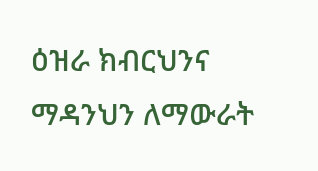ዕዝራ ክብርህንና ማዳንህን ለማውራት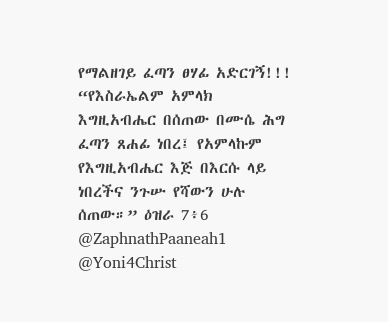የማልዘገይ ፈጣን ፀሃፊ አድርገኝ!!!
“የእስራኤልም አምላክ እግዚአብሔር በሰጠው በሙሴ ሕግ ፈጣን ጸሐፊ ነበረ፤ የአምላኩም የእግዚአብሔር እጅ በእርሱ ላይ ነበረችና ንጉሡ የሻውን ሁሉ ሰጠው።” ዕዝራ 7፥6
@ZaphnathPaaneah1
@Yoni4Christ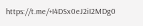https://t.me/+I4DSx0eJ2iI2MDg0